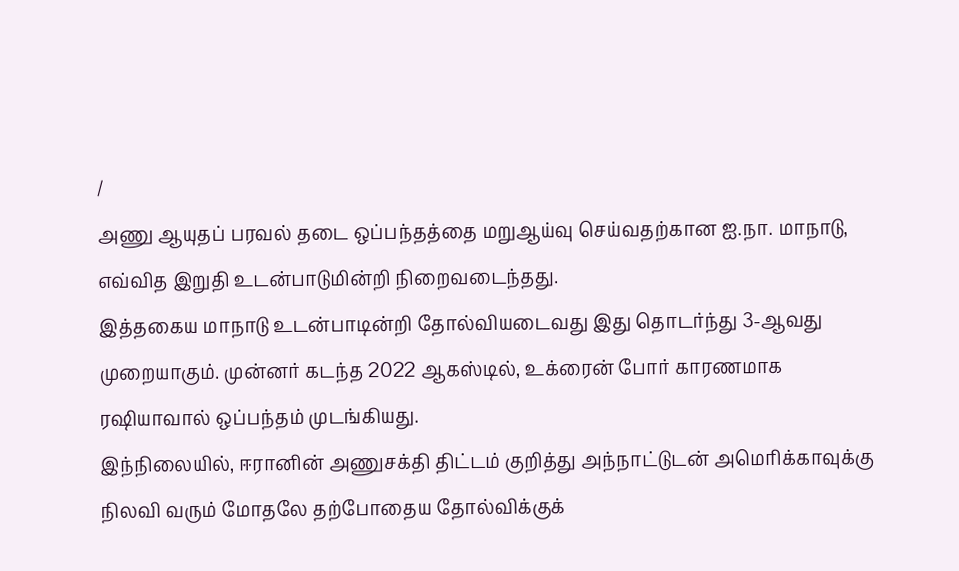/
அணு ஆயுதப் பரவல் தடை ஒப்பந்தத்தை மறுஆய்வு செய்வதற்கான ஐ.நா. மாநாடு, எவ்வித இறுதி உடன்பாடுமின்றி நிறைவடைந்தது.
இத்தகைய மாநாடு உடன்பாடின்றி தோல்வியடைவது இது தொடர்ந்து 3-ஆவது முறையாகும். முன்னர் கடந்த 2022 ஆகஸ்டில், உக்ரைன் போர் காரணமாக ரஷியாவால் ஒப்பந்தம் முடங்கியது.
இந்நிலையில், ஈரானின் அணுசக்தி திட்டம் குறித்து அந்நாட்டுடன் அமெரிக்காவுக்கு நிலவி வரும் மோதலே தற்போதைய தோல்விக்குக்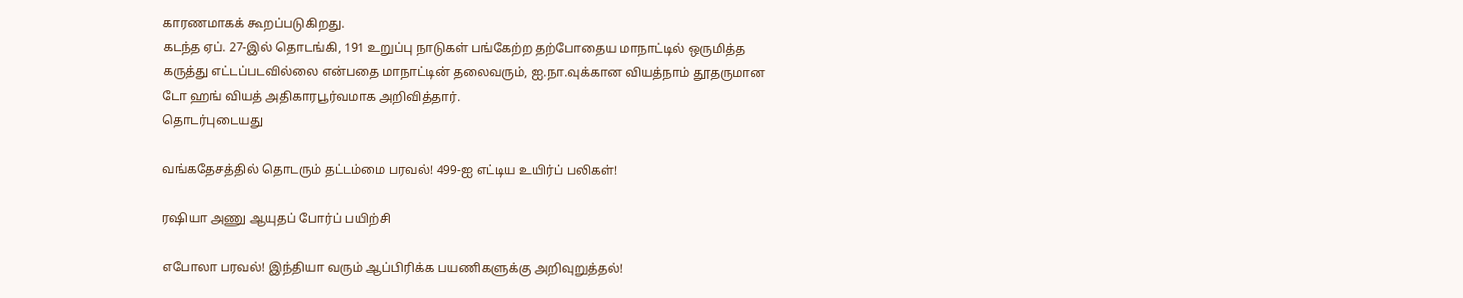காரணமாகக் கூறப்படுகிறது.
கடந்த ஏப். 27-இல் தொடங்கி, 191 உறுப்பு நாடுகள் பங்கேற்ற தற்போதைய மாநாட்டில் ஒருமித்த கருத்து எட்டப்படவில்லை என்பதை மாநாட்டின் தலைவரும், ஐ.நா.வுக்கான வியத்நாம் தூதருமான டோ ஹங் வியத் அதிகாரபூர்வமாக அறிவித்தார்.
தொடர்புடையது

வங்கதேசத்தில் தொடரும் தட்டம்மை பரவல்! 499-ஐ எட்டிய உயிர்ப் பலிகள்!

ரஷியா அணு ஆயுதப் போர்ப் பயிற்சி

எபோலா பரவல்! இந்தியா வரும் ஆப்பிரிக்க பயணிகளுக்கு அறிவுறுத்தல்!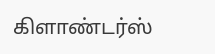கிளாண்டர்ஸ்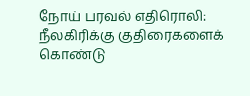நோய் பரவல் எதிரொலி: நீலகிரிக்கு குதிரைகளைக் கொண்டு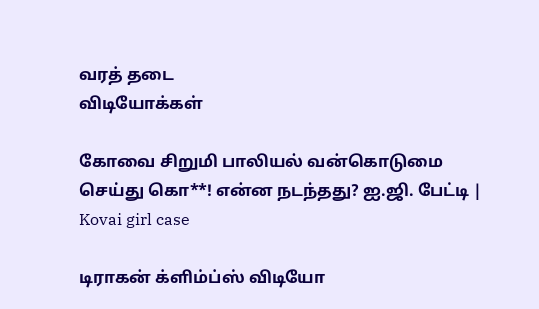வரத் தடை
விடியோக்கள்

கோவை சிறுமி பாலியல் வன்கொடுமை செய்து கொ**! என்ன நடந்தது? ஐ.ஜி. பேட்டி | Kovai girl case

டிராகன் க்ளிம்ப்ஸ் விடியோ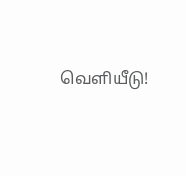வெளியீடு!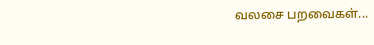வலசை பறவைகள்...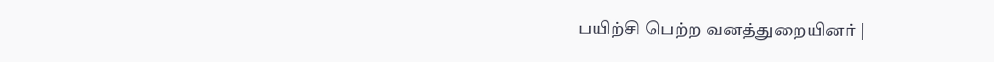பயிற்சி பெற்ற வனத்துறையினர் |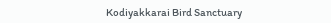Kodiyakkarai Bird Sanctuary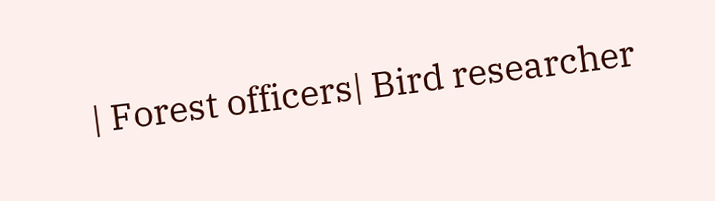| Forest officers| Bird researcher